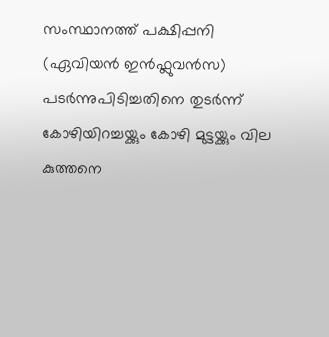സംസ്ഥാനത്ത് പക്ഷിപ്പനി (ഏവിയൻ ഇൻഫ്ലുവൻസ) പടർന്നുപിടിച്ചതിനെ തുടർന്ന് കോഴിയിറച്ചയ്ക്കും കോഴി മുട്ടയ്ക്കും വില കുത്തനെ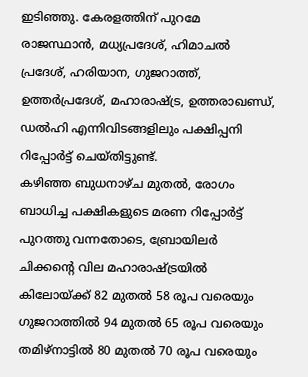ഇടിഞ്ഞു. കേരളത്തിന് പുറമേ രാജസ്ഥാൻ, മധ്യപ്രദേശ്, ഹിമാചൽ പ്രദേശ്, ഹരിയാന, ഗുജറാത്ത്, ഉത്തർപ്രദേശ്, മഹാരാഷ്ട്ര, ഉത്തരാഖണ്ഡ്, ഡൽഹി എന്നിവിടങ്ങളിലും പക്ഷിപ്പനി റിപ്പോർട്ട് ചെയ്തിട്ടുണ്ട്.
കഴിഞ്ഞ ബുധനാഴ്ച മുതൽ, രോഗം ബാധിച്ച പക്ഷികളുടെ മരണ റിപ്പോർട്ട് പുറത്തു വന്നതോടെ, ബ്രോയിലർ ചിക്കന്റെ വില മഹാരാഷ്ട്രയിൽ കിലോയ്ക്ക് 82 മുതൽ 58 രൂപ വരെയും ഗുജറാത്തിൽ 94 മുതൽ 65 രൂപ വരെയും തമിഴ്നാട്ടിൽ 80 മുതൽ 70 രൂപ വരെയും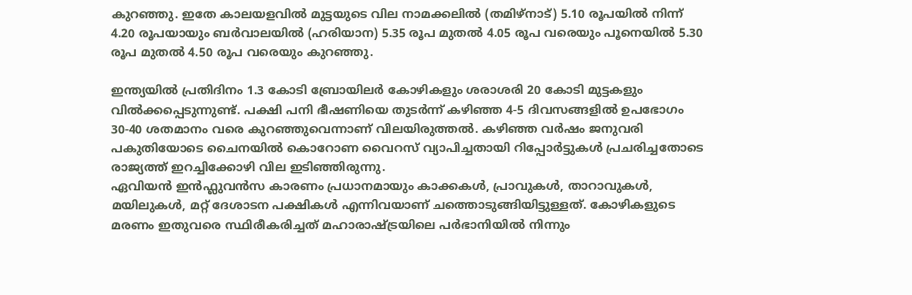കുറഞ്ഞു. ഇതേ കാലയളവിൽ മുട്ടയുടെ വില നാമക്കലിൽ (തമിഴ്നാട്) 5.10 രൂപയിൽ നിന്ന് 4.20 രൂപയായും ബർവാലയിൽ (ഹരിയാന) 5.35 രൂപ മുതൽ 4.05 രൂപ വരെയും പൂനെയിൽ 5.30 രൂപ മുതൽ 4.50 രൂപ വരെയും കുറഞ്ഞു.

ഇന്ത്യയിൽ പ്രതിദിനം 1.3 കോടി ബ്രോയിലർ കോഴികളും ശരാശരി 20 കോടി മുട്ടകളും വിൽക്കപ്പെടുന്നുണ്ട്. പക്ഷി പനി ഭീഷണിയെ തുടർന്ന് കഴിഞ്ഞ 4-5 ദിവസങ്ങളിൽ ഉപഭോഗം 30-40 ശതമാനം വരെ കുറഞ്ഞുവെന്നാണ് വിലയിരുത്തൽ. കഴിഞ്ഞ വർഷം ജനുവരി പകുതിയോടെ ചൈനയിൽ കൊറോണ വൈറസ് വ്യാപിച്ചതായി റിപ്പോർട്ടുകൾ പ്രചരിച്ചതോടെ രാജ്യത്ത് ഇറച്ചിക്കോഴി വില ഇടിഞ്ഞിരുന്നു.
ഏവിയൻ ഇൻഫ്ലുവൻസ കാരണം പ്രധാനമായും കാക്കകൾ, പ്രാവുകൾ, താറാവുകൾ, മയിലുകൾ, മറ്റ് ദേശാടന പക്ഷികൾ എന്നിവയാണ് ചത്തൊടുങ്ങിയിട്ടുള്ളത്. കോഴികളുടെ മരണം ഇതുവരെ സ്ഥിരീകരിച്ചത് മഹാരാഷ്ട്രയിലെ പർഭാനിയിൽ നിന്നും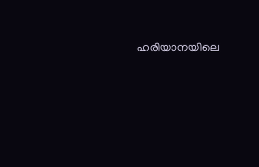ഹരിയാനയിലെ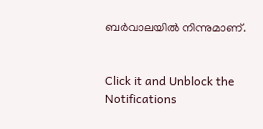ബർവാലയിൽ നിന്നുമാണ്.


Click it and Unblock the Notifications